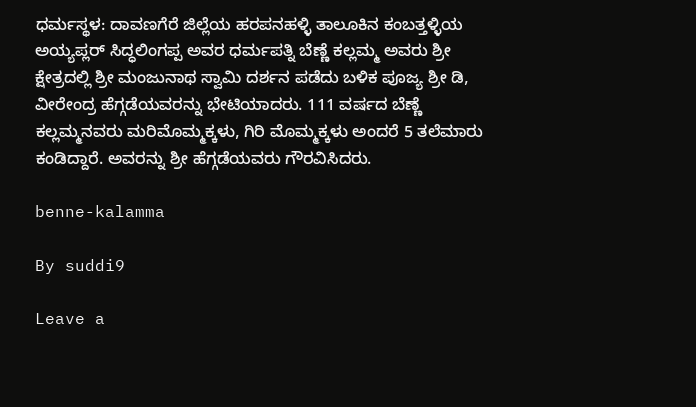ಧರ್ಮಸ್ಥಳ: ದಾವಣಗೆರೆ ಜಿಲ್ಲೆಯ ಹರಪನಹಳ್ಳಿ ತಾಲೂಕಿನ ಕಂಬತ್ತಳ್ಳಿಯ ಅಯ್ಯಪ್ಲರ್ ಸಿದ್ಧಲಿಂಗಪ್ಪ ಅವರ ಧರ್ಮಪತ್ನಿ ಬೆಣ್ಣೆ ಕಲ್ಲಮ್ಮ ಅವರು ಶ್ರೀ ಕ್ಷೇತ್ರದಲ್ಲಿ ಶ್ರೀ ಮಂಜುನಾಥ ಸ್ವಾಮಿ ದರ್ಶನ ಪಡೆದು ಬಳಿಕ ಪೂಜ್ಯ ಶ್ರೀ ಡಿ, ವೀರೇಂದ್ರ ಹೆಗ್ಗಡೆಯವರನ್ನು ಭೇಟಿಯಾದರು. 111 ವರ್ಷದ ಬೆಣ್ಣೆ ಕಲ್ಲಮ್ಮನವರು ಮರಿಮೊಮ್ಮಕ್ಕಳು, ಗಿರಿ ಮೊಮ್ಮಕ್ಕಳು ಅಂದರೆ 5 ತಲೆಮಾರು ಕಂಡಿದ್ದಾರೆ. ಅವರನ್ನು ಶ್ರೀ ಹೆಗ್ಗಡೆಯವರು ಗೌರವಿಸಿದರು.

benne-kalamma

By suddi9

Leave a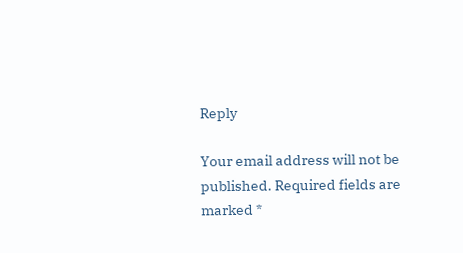Reply

Your email address will not be published. Required fields are marked *